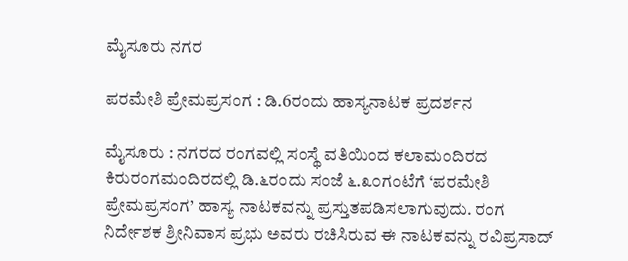ಮೈಸೂರು ನಗರ

ಪರಮೇಶಿ ಪ್ರೇಮಪ್ರಸಂಗ : ಡಿ.6ರಂದು ಹಾಸ್ಯನಾಟಕ ಪ್ರದರ್ಶನ

ಮೈಸೂರು : ನಗರದ ರಂಗವಲ್ಲಿ ಸಂಸ್ಥೆ ವತಿಯಿಂದ ಕಲಾಮಂದಿರದ ಕಿರುರಂಗಮಂದಿರದಲ್ಲಿ ಡಿ.೬ರಂದು ಸಂಜೆ ೬.೩೦ಗಂಟೆಗೆ ‘ಪರಮೇಶಿ ಪ್ರೇಮಪ್ರಸಂಗ’ ಹಾಸ್ಯ ನಾಟಕವನ್ನು ಪ್ರಸ್ತುತಪಡಿಸಲಾಗುವುದು. ರಂಗ ನಿರ್ದೇಶಕ ಶ್ರೀನಿವಾಸ ಪ್ರಭು ಅವರು ರಚಿಸಿರುವ ಈ ನಾಟಕವನ್ನು ರವಿಪ್ರಸಾದ್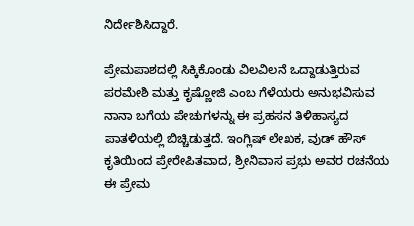ನಿರ್ದೇಶಿಸಿದ್ದಾರೆ.

ಪ್ರೇಮಪಾಶದಲ್ಲಿ ಸಿಕ್ಕಿಕೊಂಡು ವಿಲವಿಲನೆ ಒದ್ದಾಡುತ್ತಿರುವ ಪರಮೇಶಿ ಮತ್ತು ಕೃಷ್ಣೋಜಿ ಎಂಬ ಗೆಳೆಯರು ಅನುಭವಿಸುವ ನಾನಾ ಬಗೆಯ ಪೇಚುಗಳನ್ನು ಈ ಪ್ರಹಸನ ತಿಳಿಹಾಸ್ಯದ ಪಾತಳಿಯಲ್ಲಿ ಬಿಚ್ಚಿಡುತ್ತದೆ. ಇಂಗ್ಲಿಷ್ ಲೇಖಕ, ವುಡ್ ಹೌಸ್ ಕೃತಿಯಿಂದ ಪ್ರೇರೇಪಿತವಾದ, ಶ್ರೀನಿವಾಸ ಪ್ರಭು ಅವರ ರಚನೆಯ ಈ ಪ್ರೇಮ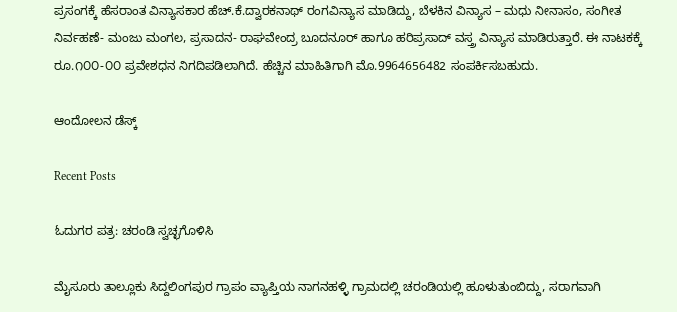ಪ್ರಸಂಗಕ್ಕೆ ಹೆಸರಾಂತ ವಿನ್ಯಾಸಕಾರ ಹೆಚ್.ಕೆ.ದ್ವಾರಕನಾಥ್ ರಂಗವಿನ್ಯಾಸ ಮಾಡಿದ್ದು, ಬೆಳಕಿನ ವಿನ್ಯಾಸ – ಮಧು ನೀನಾಸಂ, ಸಂಗೀತ ನಿರ್ವಹಣೆ- ಮಂಜು ಮಂಗಲ, ಪ್ರಸಾದನ- ರಾಘವೇಂದ್ರ ಬೂದನೂರ್ ಹಾಗೂ ಹರಿಪ್ರಸಾದ್ ವಸ್ತ್ರ ವಿನ್ಯಾಸ ಮಾಡಿರುತ್ತಾರೆ. ಈ ನಾಟಕಕ್ಕೆ ರೂ.೧೦೦-೦೦ ಪ್ರವೇಶಧನ ನಿಗದಿಪಡಿಲಾಗಿದೆ. ಹೆಚ್ಚಿನ ಮಾಹಿತಿಗಾಗಿ ಮೊ.9964656482 ಸಂಪರ್ಕಿಸಬಹುದು.

ಆಂದೋಲನ ಡೆಸ್ಕ್

Recent Posts

ಓದುಗರ ಪತ್ರ: ಚರಂಡಿ ಸ್ವಚ್ಛಗೊಳಿಸಿ

ಮೈಸೂರು ತಾಲ್ಲೂಕು ಸಿದ್ದಲಿಂಗಪುರ ಗ್ರಾಪಂ ವ್ಯಾಪ್ತಿಯ ನಾಗನಹಳ್ಳಿ ಗ್ರಾಮದಲ್ಲಿ ಚರಂಡಿಯಲ್ಲಿ ಹೂಳುತುಂಬಿದ್ದು, ಸರಾಗವಾಗಿ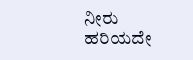ನೀರು ಹರಿಯದೇ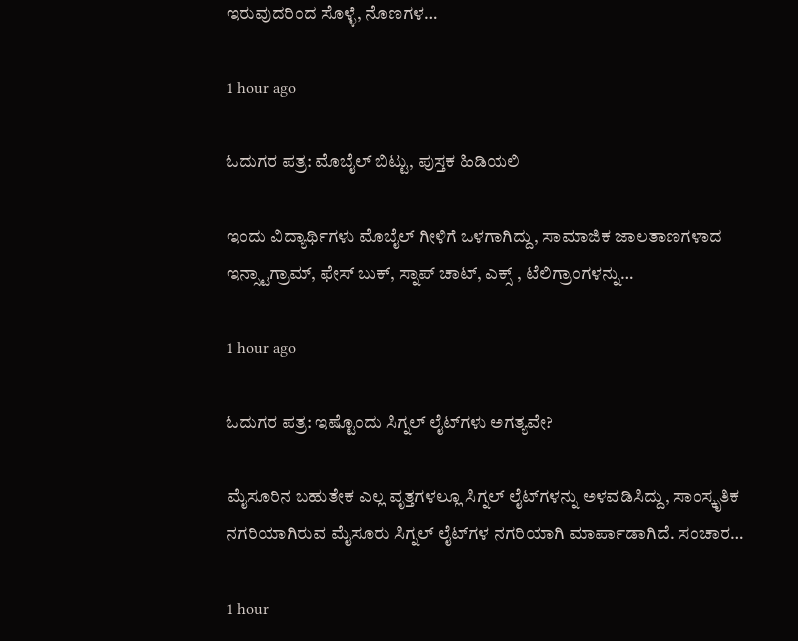ಇರುವುದರಿಂದ ಸೊಳ್ಳೆ, ನೊಣಗಳ…

1 hour ago

ಓದುಗರ ಪತ್ರ: ಮೊಬೈಲ್ ಬಿಟ್ಟು, ಪುಸ್ತಕ ಹಿಡಿಯಲಿ

ಇಂದು ವಿದ್ಯಾರ್ಥಿಗಳು ಮೊಬೈಲ್ ಗೀಳಿಗೆ ಒಳಗಾಗಿದ್ದು, ಸಾಮಾಜಿಕ ಜಾಲತಾಣಗಳಾದ ಇನ್ಸ್ಟಾಗ್ರಾಮ್, ಫೇಸ್ ಬುಕ್, ಸ್ನಾಪ್ ಚಾಟ್, ಎಕ್ಸ್ , ಟೆಲಿಗ್ರಾಂಗಳನ್ನು…

1 hour ago

ಓದುಗರ ಪತ್ರ: ಇಷ್ಟೊಂದು ಸಿಗ್ನಲ್ ಲೈಟ್‌ಗಳು ಅಗತ್ಯವೇ?

ಮೈಸೂರಿನ ಬಹುತೇಕ ಎಲ್ಲ ವೃತ್ತಗಳಲ್ಲೂ ಸಿಗ್ನಲ್ ಲೈಟ್‌ಗಳನ್ನು ಅಳವಡಿಸಿದ್ದು, ಸಾಂಸ್ಕೃತಿಕ ನಗರಿಯಾಗಿರುವ ಮೈಸೂರು ಸಿಗ್ನಲ್ ಲೈಟ್‌ಗಳ ನಗರಿಯಾಗಿ ಮಾರ್ಪಾಡಾಗಿದೆ. ಸಂಚಾರ…

1 hour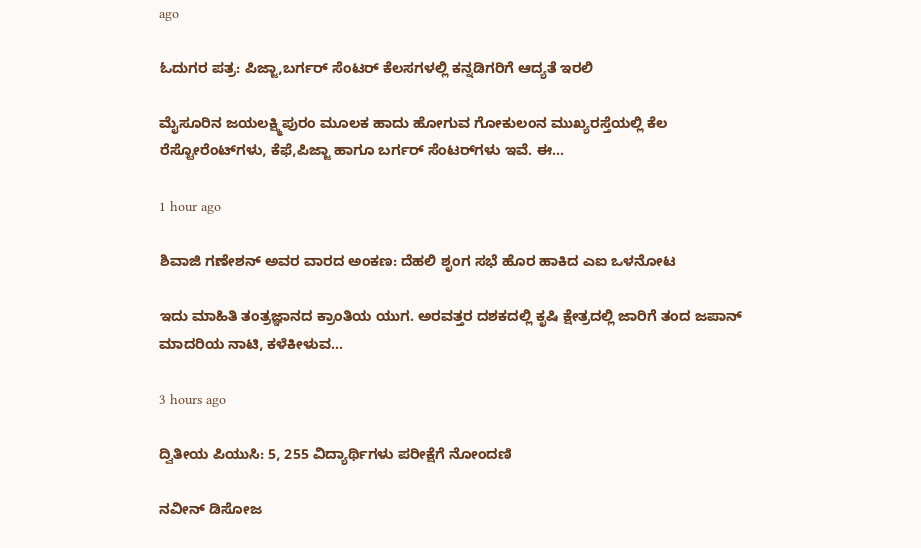ago

ಓದುಗರ ಪತ್ರ: ಪಿಜ್ಜಾ,ಬರ್ಗರ್ ಸೆಂಟರ್ ಕೆಲಸಗಳಲ್ಲಿ ಕನ್ನಡಿಗರಿಗೆ ಆದ್ಯತೆ ಇರಲಿ

ಮೈಸೂರಿನ ಜಯಲಕ್ಷ್ಮಿಪುರಂ ಮೂಲಕ ಹಾದು ಹೋಗುವ ಗೋಕುಲಂನ ಮುಖ್ಯರಸ್ತೆಯಲ್ಲಿ ಕೆಲ ರೆಸ್ಟೋರೆಂಟ್‌ಗಳು, ಕೆಫೆ,ಪಿಜ್ಜಾ ಹಾಗೂ ಬರ್ಗರ್ ಸೆಂಟರ್‌ಗಳು ಇವೆ. ಈ…

1 hour ago

ಶಿವಾಜಿ ಗಣೇಶನ್‌ ಅವರ ವಾರದ ಅಂಕಣ: ದೆಹಲಿ ಶೃಂಗ ಸಭೆ ಹೊರ ಹಾಕಿದ ಎಐ ಒಳನೋಟ

ಇದು ಮಾಹಿತಿ ತಂತ್ರಜ್ಞಾನದ ಕ್ರಾಂತಿಯ ಯುಗ. ಅರವತ್ತರ ದಶಕದಲ್ಲಿ ಕೃಷಿ ಕ್ಷೇತ್ರದಲ್ಲಿ ಜಾರಿಗೆ ತಂದ ಜಪಾನ್ ಮಾದರಿಯ ನಾಟಿ, ಕಳೆಕೀಳುವ…

3 hours ago

ದ್ವಿತೀಯ ಪಿಯುಸಿ: 5, 255 ವಿದ್ಯಾರ್ಥಿಗಳು ಪರೀಕ್ಷೆಗೆ ನೋಂದಣಿ

ನವೀನ್ ಡಿಸೋಜ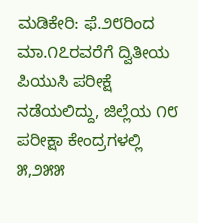ಮಡಿಕೇರಿ: ಫೆ.೨೮ರಿಂದ ಮಾ.೧೭ರವರೆಗೆ ದ್ವಿತೀಯ ಪಿಯುಸಿ ಪರೀಕ್ಷೆ ನಡೆಯಲಿದ್ದು, ಜಿಲ್ಲೆಯ ೧೮ ಪರೀಕ್ಷಾ ಕೇಂದ್ರಗಳಲ್ಲಿ ೫,೨೫೫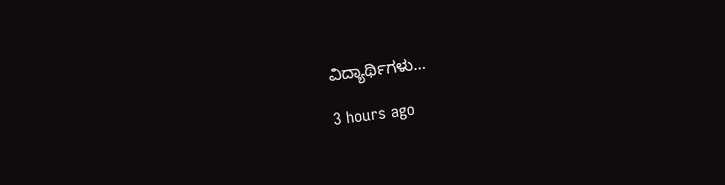ವಿದ್ಯಾರ್ಥಿಗಳು…

3 hours ago